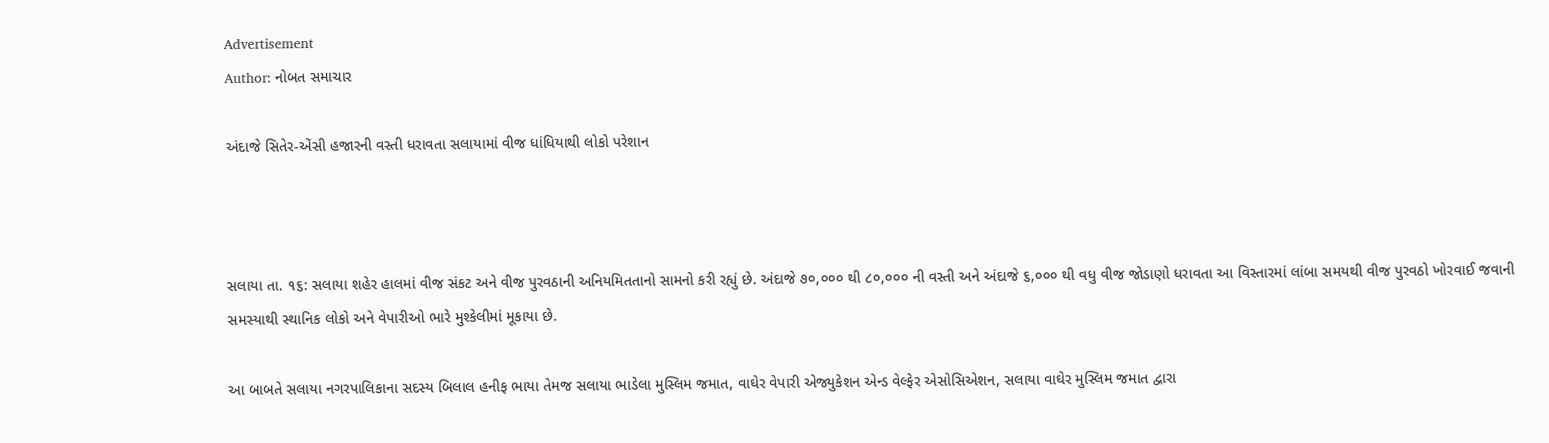Advertisement
Author: નોબત સમાચાર

અંદાજે સિતેર-એંસી હજારની વસ્તી ધરાવતા સલાયામાં વીજ ધાંધિયાથી લોકો પરેશાન



સલાયા તા. ૧૬: સલાયા શહેર હાલમાં વીજ સંકટ અને વીજ પુરવઠાની અનિયમિતતાનો સામનો કરી રહ્યું છે. અંદાજે ૭૦,૦૦૦ થી ૮૦,૦૦૦ ની વસ્તી અને અંદાજે ૬,૦૦૦ થી વધુ વીજ જોડાણો ધરાવતા આ વિસ્તારમાં લાંબા સમયથી વીજ પુરવઠો ખોરવાઈ જવાની સમસ્યાથી સ્થાનિક લોકો અને વેપારીઓ ભારે મુશ્કેલીમાં મૂકાયા છે.

આ બાબતે સલાયા નગરપાલિકાના સદસ્ય બિલાલ હનીફ ભાયા તેમજ સલાયા ભાડેલા મુસ્લિમ જમાત, વાઘેર વેપારી એજ્યુકેશન એન્ડ વેલ્ફેર એસોસિએશન, સલાયા વાઘેર મુસ્લિમ જમાત દ્વારા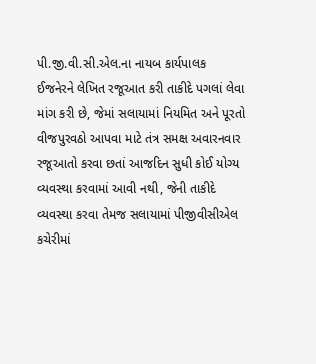પી.જી.વી.સી.એલ.ના નાયબ કાર્યપાલક ઈજનેરને લેખિત રજૂઆત કરી તાકીદે પગલાં લેવા માંગ કરી છે, જેમાં સલાયામાં નિયમિત અને પૂરતો વીજપુરવઠો આપવા માટે તંત્ર સમક્ષ અવારનવાર રજૂઆતો કરવા છતાં આજદિન સુધી કોઈ યોગ્ય વ્યવસ્થા કરવામાં આવી નથી, જેની તાકીદે વ્યવસ્થા કરવા તેમજ સલાયામાં પીજીવીસીએલ કચેરીમાં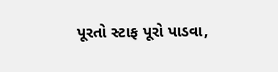પૂરતો સ્ટાફ પૂરો પાડવા,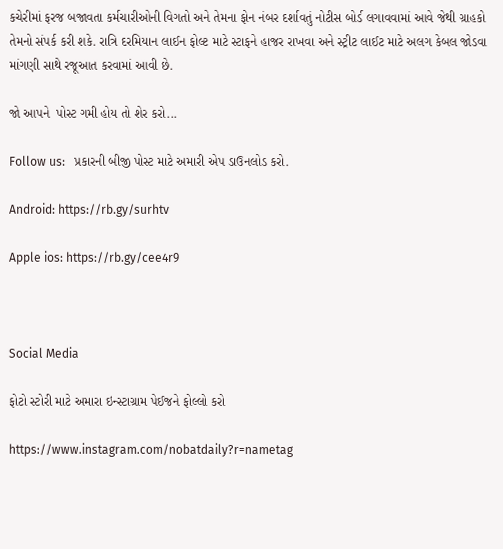કચેરીમાં ફરજ બજાવતા કર્મચારીઓની વિગતો અને તેમના ફોન નંબર દર્શાવતું નોટીસ બોર્ડ લગાવવામાં આવે જેથી ગ્રાહકો તેમનો સંપર્ક કરી શકે. રાત્રિ દરમિયાન લાઈન ફોલ્ટ માટે સ્ટાફને હાજર રાખવા અને સ્ટ્રીટ લાઈટ માટે અલગ કેબલ જોડવા માંગણી સાથે રજૂઆત કરવામાં આવી છે.

જો આપને  પોસ્ટ ગમી હોય તો શેર કરો...

Follow us:   પ્રકારની બીજી પોસ્ટ માટે અમારી એપ ડાઉનલોડ કરો.

Android: https://rb.gy/surhtv

Apple ios: https://rb.gy/cee4r9



Social Media

ફોટો સ્ટોરી માટે અમારા ઇન્સ્ટાગ્રામ પેઈજને ફોલ્લો કરો

https://www.instagram.com/nobatdaily?r=nametag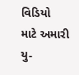વિડિયો માટે અમારી યુ-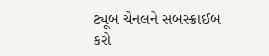ટ્યૂબ ચેનલને સબસ્ક્રાઈબ કરો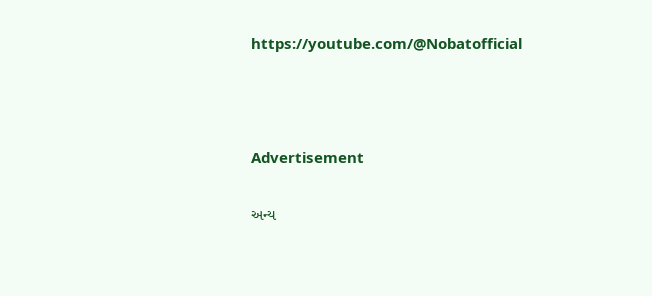https://youtube.com/@Nobatofficial



Advertisement

અન્ય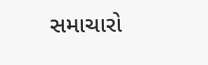સમાચારો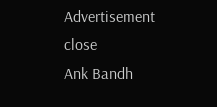Advertisement
close
Ank Bandh